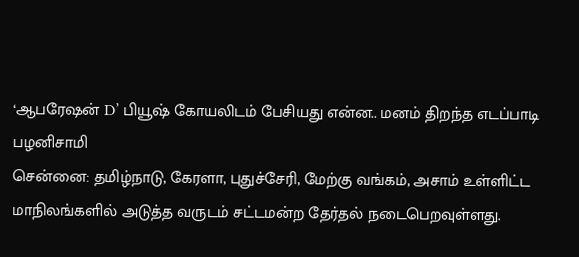‘ஆபரேஷன் D’ பியூஷ் கோயலிடம் பேசியது என்ன.. மனம் திறந்த எடப்பாடி பழனிசாமி
சென்னை: தமிழ்நாடு, கேரளா, புதுச்சேரி, மேற்கு வங்கம், அசாம் உள்ளிட்ட மாநிலங்களில் அடுத்த வருடம் சட்டமன்ற தேர்தல் நடைபெறவுள்ளது.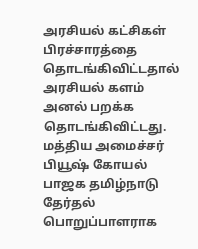அரசியல் கட்சிகள் பிரச்சாரத்தை தொடங்கிவிட்டதால் அரசியல் களம் அனல் பறக்க தொடங்கிவிட்டது. மத்திய அமைச்சர் பியூஷ் கோயல் பாஜக தமிழ்நாடு தேர்தல் பொறுப்பாளராக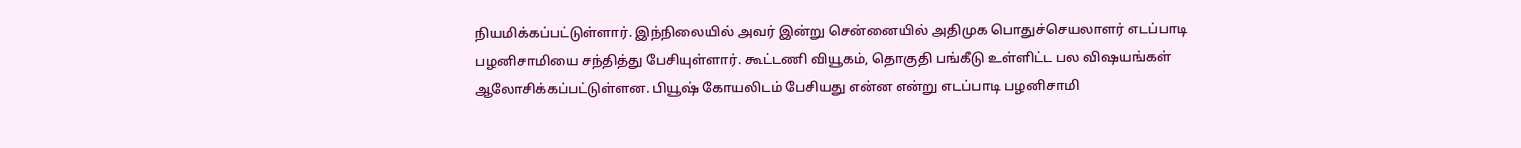நியமிக்கப்பட்டுள்ளார். இந்நிலையில் அவர் இன்று சென்னையில் அதிமுக பொதுச்செயலாளர் எடப்பாடி பழனிசாமியை சந்தித்து பேசியுள்ளார். கூட்டணி வியூகம், தொகுதி பங்கீடு உள்ளிட்ட பல விஷயங்கள் ஆலோசிக்கப்பட்டுள்ளன. பியூஷ் கோயலிடம் பேசியது என்ன என்று எடப்பாடி பழனிசாமி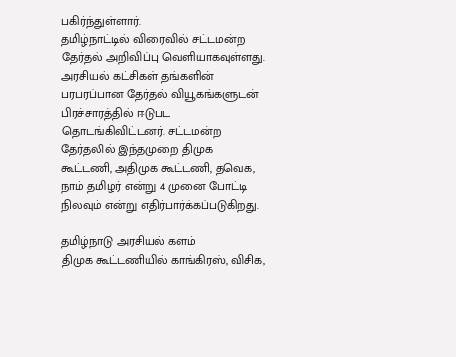பகிர்ந்துள்ளார்.
தமிழ்நாட்டில் விரைவில் சட்டமன்ற தேர்தல் அறிவிப்பு வெளியாகவுள்ளது. அரசியல் கட்சிகள் தங்களின் பரபரப்பான தேர்தல் வியூகங்களுடன் பிரச்சாரத்தில் ஈடுபட தொடங்கிவிட்டனர். சட்டமன்ற தேர்தலில் இந்தமுறை திமுக கூட்டணி, அதிமுக கூட்டணி, தவெக, நாம் தமிழர் என்று 4 முனை போட்டி நிலவும் என்று எதிர்பார்க்கப்படுகிறது.

தமிழ்நாடு அரசியல் களம்
திமுக கூட்டணியில் காங்கிரஸ், விசிக,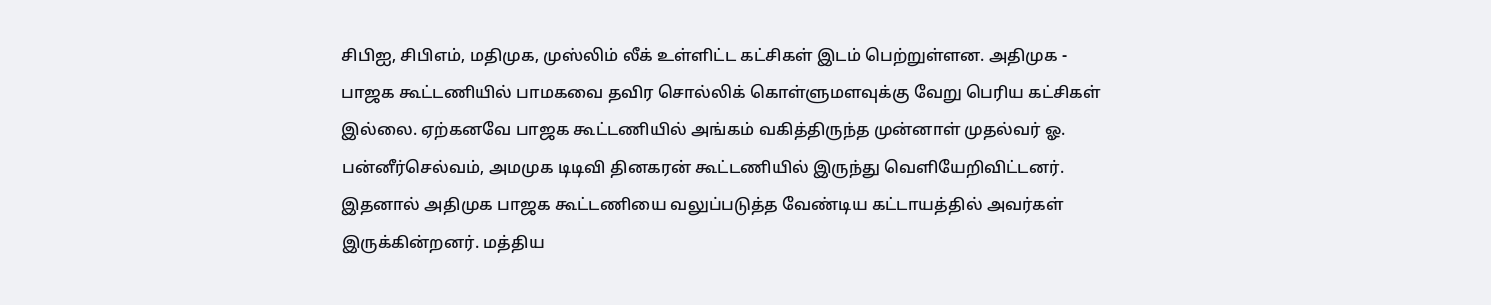சிபிஐ, சிபிஎம், மதிமுக, முஸ்லிம் லீக் உள்ளிட்ட கட்சிகள் இடம் பெற்றுள்ளன. அதிமுக - பாஜக கூட்டணியில் பாமகவை தவிர சொல்லிக் கொள்ளுமளவுக்கு வேறு பெரிய கட்சிகள் இல்லை. ஏற்கனவே பாஜக கூட்டணியில் அங்கம் வகித்திருந்த முன்னாள் முதல்வர் ஓ. பன்னீர்செல்வம், அமமுக டிடிவி தினகரன் கூட்டணியில் இருந்து வெளியேறிவிட்டனர்.
இதனால் அதிமுக பாஜக கூட்டணியை வலுப்படுத்த வேண்டிய கட்டாயத்தில் அவர்கள் இருக்கின்றனர். மத்திய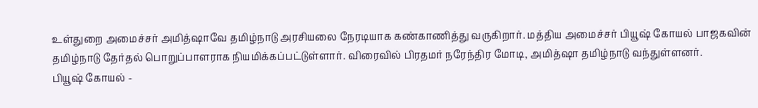உள்துறை அமைச்சர் அமித்ஷாவே தமிழ்நாடு அரசியலை நேரடியாக கண்காணித்து வருகிறார். மத்திய அமைச்சர் பியூஷ் கோயல் பாஜகவின் தமிழ்நாடு தேர்தல் பொறுப்பாளராக நியமிக்கப்பட்டுள்ளார். விரைவில் பிரதமர் நரேந்திர மோடி, அமித்ஷா தமிழ்நாடு வந்துள்ளனர்.
பியூஷ் கோயல் -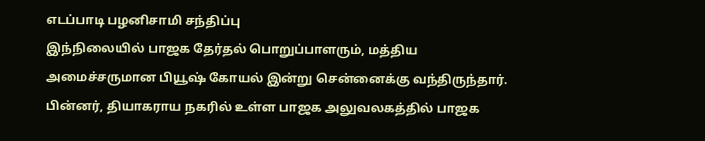எடப்பாடி பழனிசாமி சந்திப்பு
இந்நிலையில் பாஜக தேர்தல் பொறுப்பாளரும், மத்திய அமைச்சருமான பியூஷ் கோயல் இன்று சென்னைக்கு வந்திருந்தார். பின்னர், தியாகராய நகரில் உள்ள பாஜக அலுவலகத்தில் பாஜக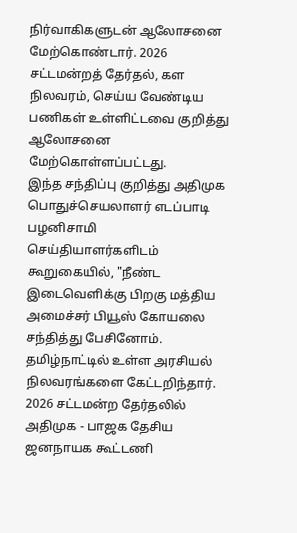நிர்வாகிகளுடன் ஆலோசனை மேற்கொண்டார். 2026 சட்டமன்றத் தேர்தல், கள நிலவரம், செய்ய வேண்டிய பணிகள் உள்ளிட்டவை குறித்து ஆலோசனை மேற்கொள்ளப்பட்டது.
இந்த சந்திப்பு குறித்து அதிமுக பொதுச்செயலாளர் எடப்பாடி பழனிசாமி செய்தியாளர்களிடம் கூறுகையில், "நீண்ட இடைவெளிக்கு பிறகு மத்திய அமைச்சர் பியூஸ் கோயலை சந்தித்து பேசினோம். தமிழ்நாட்டில் உள்ள அரசியல் நிலவரங்களை கேட்டறிந்தார். 2026 சட்டமன்ற தேர்தலில் அதிமுக - பாஜக தேசிய ஜனநாயக கூட்டணி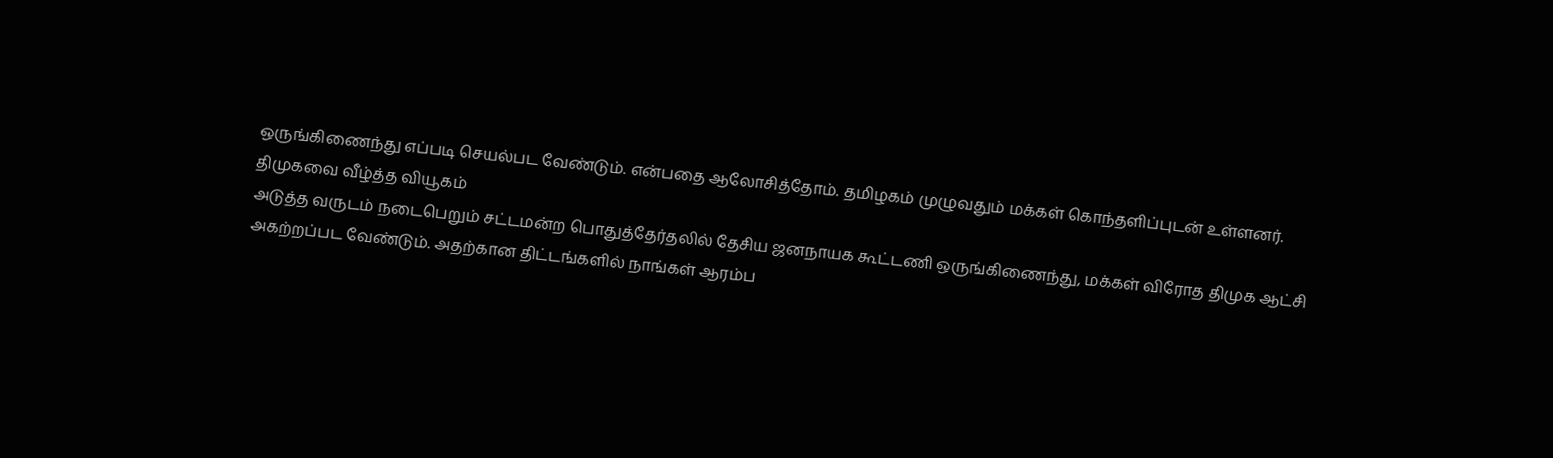ஒருங்கிணைந்து எப்படி செயல்பட வேண்டும். என்பதை ஆலோசித்தோம். தமிழகம் முழுவதும் மக்கள் கொந்தளிப்புடன் உள்ளனர்.
திமுகவை வீழ்த்த வியூகம்
அடுத்த வருடம் நடைபெறும் சட்டமன்ற பொதுத்தேர்தலில் தேசிய ஜனநாயக கூட்டணி ஒருங்கிணைந்து, மக்கள் விரோத திமுக ஆட்சி அகற்றப்பட வேண்டும். அதற்கான திட்டங்களில் நாங்கள் ஆரம்ப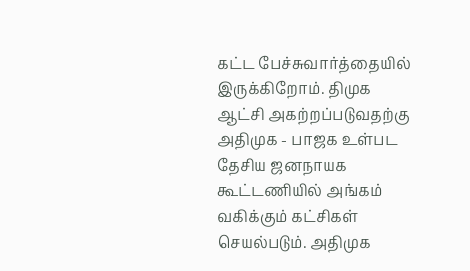கட்ட பேச்சுவார்த்தையில் இருக்கிறோம். திமுக ஆட்சி அகற்றப்படுவதற்கு அதிமுக - பாஜக உள்பட தேசிய ஜனநாயக கூட்டணியில் அங்கம் வகிக்கும் கட்சிகள் செயல்படும். அதிமுக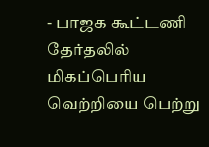- பாஜக கூட்டணி தேர்தலில் மிகப்பெரிய வெற்றியை பெற்று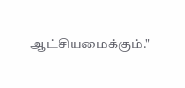ஆட்சியமைக்கும்."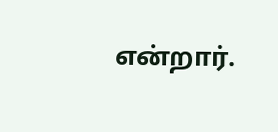என்றார்.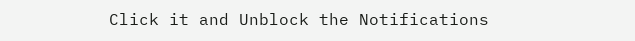Click it and Unblock the Notifications